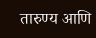तारुण्य आणि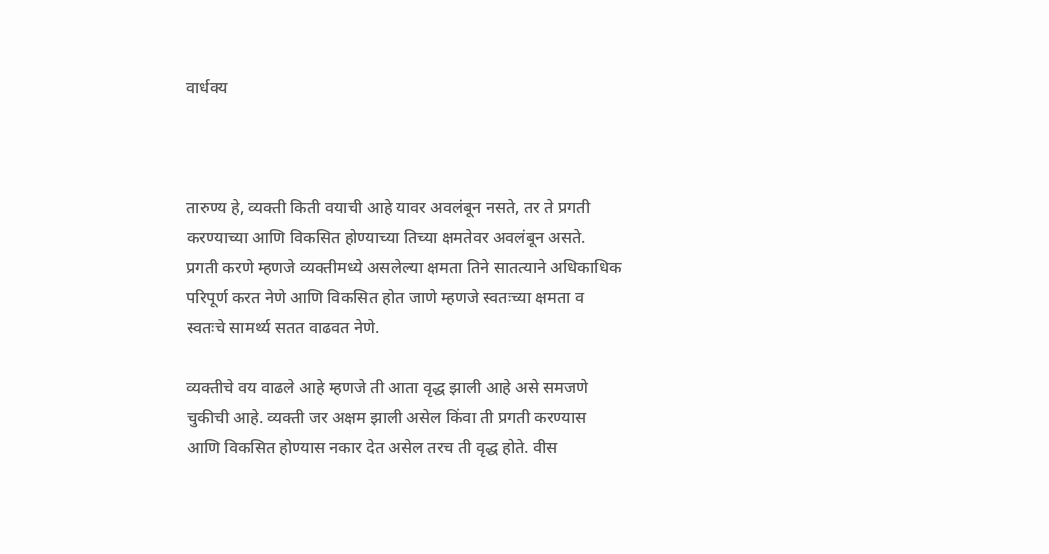वार्धक्य



तारुण्य हे, व्यक्ती किती वयाची आहे यावर अवलंबून नसते, तर ते प्रगती करण्याच्या आणि विकसित होण्याच्या तिच्या क्षमतेवर अवलंबून असते. प्रगती करणे म्हणजे व्यक्तीमध्ये असलेल्या क्षमता तिने सातत्याने अधिकाधिक परिपूर्ण करत नेणे आणि विकसित होत जाणे म्हणजे स्वतःच्या क्षमता व स्वतःचे सामर्थ्य सतत वाढवत नेणे.

व्यक्तीचे वय वाढले आहे म्हणजे ती आता वृद्ध झाली आहे असे समजणे चुकीची आहे. व्यक्ती जर अक्षम झाली असेल किंवा ती प्रगती करण्यास आणि विकसित होण्यास नकार देत असेल तरच ती वृद्ध होते. वीस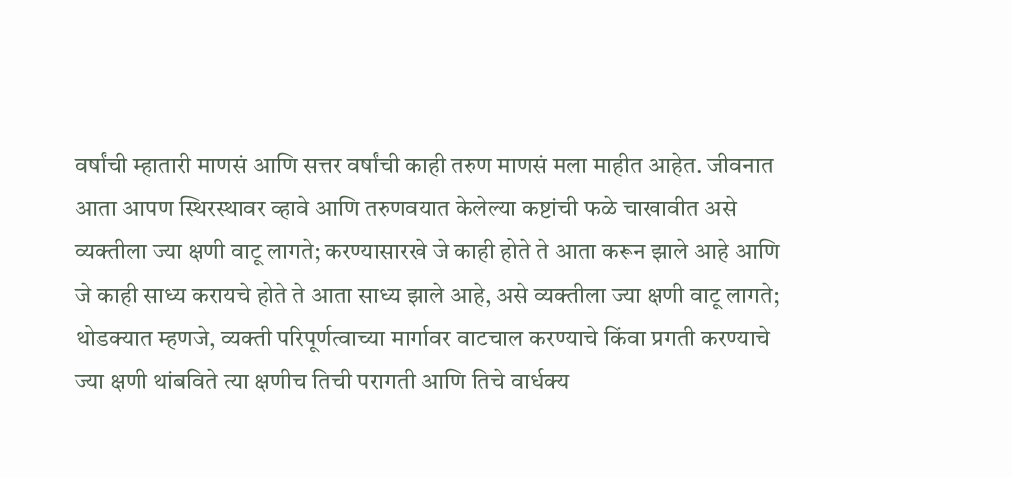वर्षांची म्हातारी माणसं आणि सत्तर वर्षांची काही तरुण माणसं मला माहीत आहेत. जीवनात आता आपण स्थिरस्थावर व्हावे आणि तरुणवयात केलेल्या कष्टांची फळे चाखावीत असे व्यक्तीला ज्या क्षणी वाटू लागते; करण्यासारखे जे काही होते ते आता करून झाले आहे आणि जे काही साध्य करायचे होते ते आता साध्य झाले आहे, असे व्यक्तीला ज्या क्षणी वाटू लागते; थोडक्यात म्हणजे, व्यक्ती परिपूर्णत्वाच्या मार्गावर वाटचाल करण्याचे किंवा प्रगती करण्याचे ज्या क्षणी थांबविते त्या क्षणीच तिची परागती आणि तिचे वार्धक्य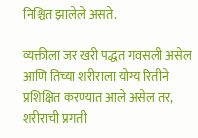निश्चित झालेले असते.

व्यक्तीला जर खरी पद्धत गवसली असेल आणि तिच्या शरीराला योग्य रितीने प्रशिक्षित करण्यात आले असेल तर, शरीराची प्रगती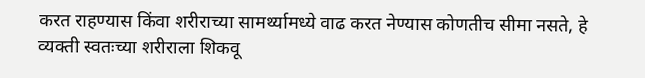करत राहण्यास किंवा शरीराच्या सामर्थ्यामध्ये वाढ करत नेण्यास कोणतीच सीमा नसते, हे व्यक्ती स्वतःच्या शरीराला शिकवू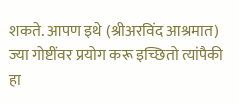शकते. आपण इथे (श्रीअरविंद आश्रमात) ज्या गोष्टींवर प्रयोग करू इच्छितो त्यांपैकी हा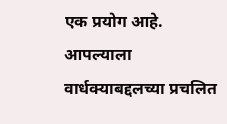एक प्रयोग आहे. आपल्याला वार्धक्याबद्दलच्या प्रचलित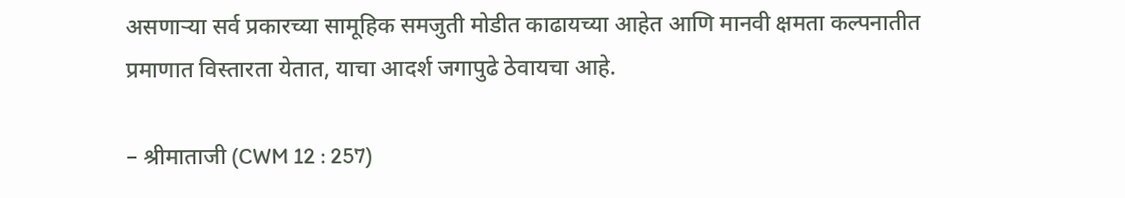असणाऱ्या सर्व प्रकारच्या सामूहिक समजुती मोडीत काढायच्या आहेत आणि मानवी क्षमता कल्पनातीत प्रमाणात विस्तारता येतात, याचा आदर्श जगापुढे ठेवायचा आहे.

– श्रीमाताजी (CWM 12 : 257)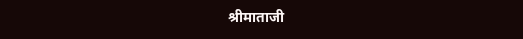श्रीमाताजी